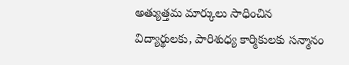అత్యుత్తమ మార్కులు సాధించిన విద్యార్థులకు, పారిశుధ్య కార్మికులకు సన్మానం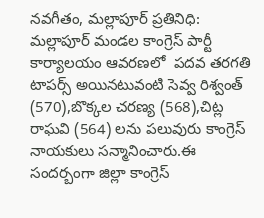నవగీతం, మల్లాపూర్ ప్రతినిధి: మల్లాపూర్ మండల కాంగ్రెస్ పార్టీ కార్యాలయం ఆవరణలో  పదవ తరగతి టాపర్స్ అయినటువంటి సెవ్వ రిశ్వంత్ (570),బొక్కల చరణ్య (568),చిట్ల రాఘవి (564) లను పలువురు కాంగ్రెస్ నాయకులు సన్మానించారు.ఈ సందర్బంగా జిల్లా కాంగ్రెస్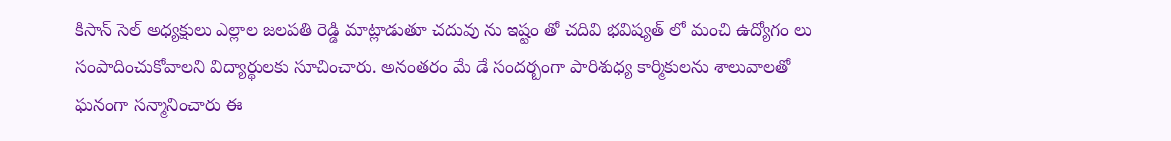కిసాన్ సెల్ అధ్యక్షులు ఎల్లాల జలపతి రెడ్డి మాట్లాడుతూ చదువు ను ఇష్టం తో చదివి భవిష్యత్ లో మంచి ఉద్యోగం లు సంపాదించుకోవాలని విద్యార్థులకు సూచించారు. అనంతరం మే డే సందర్బంగా పారిశుధ్య కార్మికులను శాలువాలతో ఘనంగా సన్మానించారు ఈ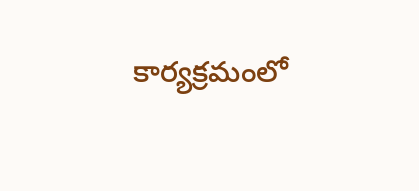కార్యక్రమంలో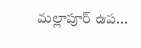మల్లాపూర్ ఉప...